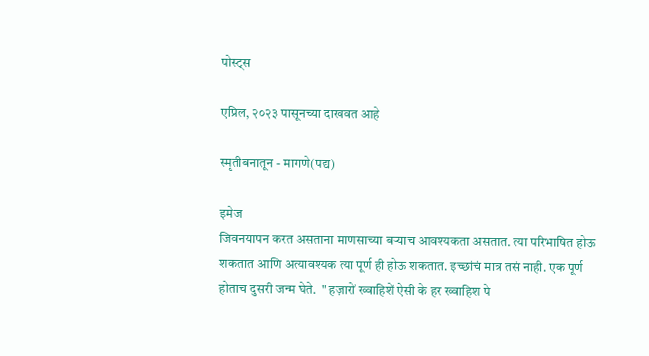पोस्ट्स

एप्रिल, २०२३ पासूनच्या दाखवत आहे

स्मृतीबनातून - मागणे(पद्य)

इमेज
जिवनयापन करत असताना माणसाच्या बऱ्याच आवश्यकता असतात. त्या परिभाषित होऊ शकतात आणि अत्यावश्यक त्या पूर्ण ही होऊ शकतात. इच्छांचं मात्र तसं नाही. एक पूर्ण होताच दुसरी जन्म घेते.  " हज़ारों ख्वाहिशें ऐसी के हर ख्वाहिश पे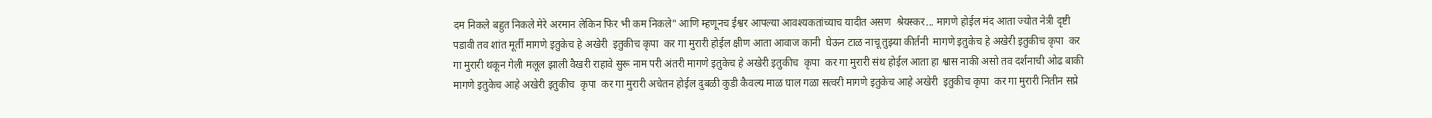दम निकले बहुत निकले मेरे अरमान लेकिन फिर भी कम निकले" आणि म्हणूनच ईश्वर आपल्या आवश्यकतांच्याच यादीत असण  श्रेयस्कर... मागणे होईल मंद आता ज्योत नेत्री दृष्टी पडावी तव शांत मूर्ती मागणे इतुकेच हे अखेरी  इतुकीच कृपा  कर गा मुरारी होईल क्षीण आता आवाज कानी  घेऊन टाळ नाचू तुझ्या कीर्तनी  मागणे इतुकेच हे अखेरी इतुकीच कृपा  कर गा मुरारी थकून गेली मलूल झाली वैखरी राहावे सुरू नाम परी अंतरी मागणे इतुकेच हे अखेरी इतुकीच  कृपा  कर गा मुरारी संथ होईल आता हा श्वास नाकी असो तव दर्शनाची ओढ बाकी मागणे इतुकेच आहे अखेरी इतुकीच  कृपा  कर गा मुरारी अचेतन होईल दुबळी कुडी कैवल्य माळ घाल गळा सत्वरी मागणे इतुकेच आहे अखेरी  इतुकीच कृपा  कर गा मुरारी नितीन सप्रे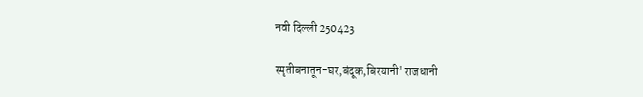नवी दिल्ली 250423

स्मृतीबनातून-घर,बंदूक,बिरयानी' राजधानी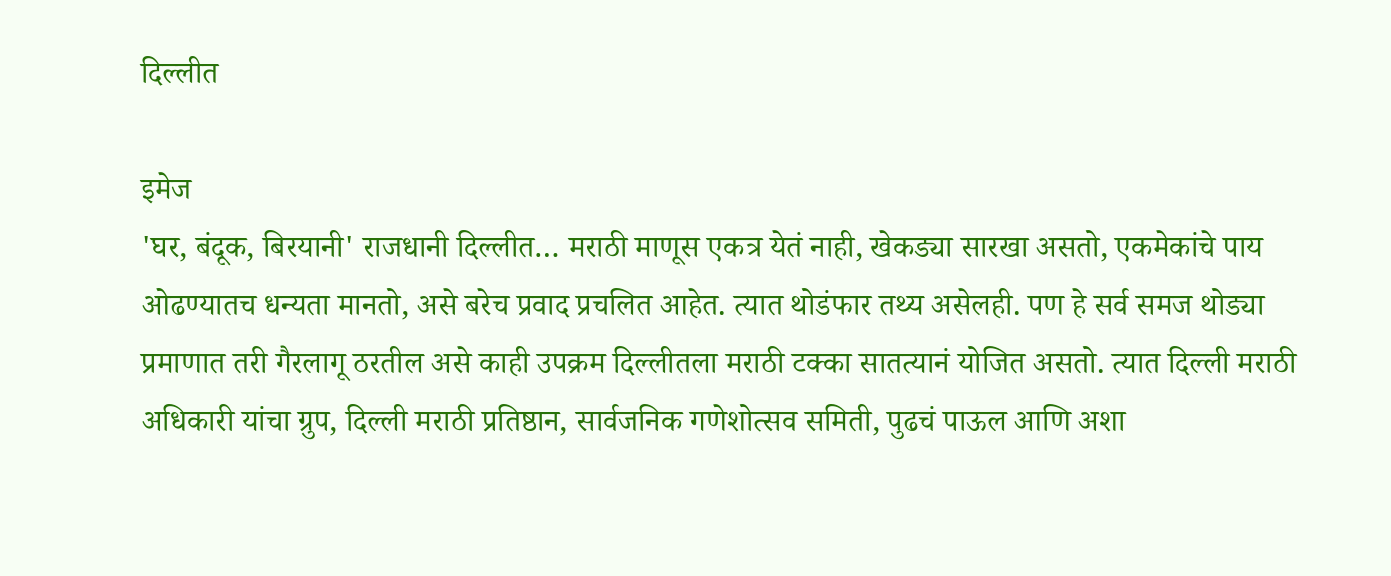दिल्लीत

इमेज
'घर, बंदूक, बिरयानी' राजधानी दिल्लीत… मराठी माणूस एकत्र येतं नाही, खेकड्या सारखा असतो, एकमेकांचे पाय ओढण्यातच धन्यता मानतो, असे बरेच प्रवाद प्रचलित आहेत. त्यात थोडंफार तथ्य असेलही. पण हे सर्व समज थोड्या प्रमाणात तरी गैरलागू ठरतील असे काही उपक्रम दिल्लीतला मराठी टक्का सातत्यानं योजित असतो. त्यात दिल्ली मराठी अधिकारी यांचा ग्रुप, दिल्ली मराठी प्रतिष्ठान, सार्वजनिक गणेशोत्सव समिती, पुढचं पाऊल आणि अशा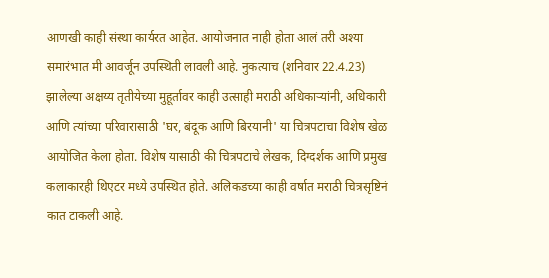आणखी काही संस्था कार्यरत आहेत. आयोजनात नाही होता आलं तरी अश्या समारंभात मी आवर्जून उपस्थिती लावली आहे. नुकत्याच (शनिवार 22.4.23) झालेल्या अक्षय्य तृतीयेच्या मुहूर्तावर काही उत्साही मराठी अधिकाऱ्यांनी, अधिकारी आणि त्यांच्या परिवारासाठी 'घर, बंदूक आणि बिरयानी' या चित्रपटाचा विशेष खेळ आयोजित केला होता. विशेष यासाठी की चित्रपटाचे लेखक, दिग्दर्शक आणि प्रमुख कलाकारही थिएटर मध्ये उपस्थित होते. अलिकडच्या काही वर्षात मराठी चित्रसृष्टिनं कात टाकली आहे.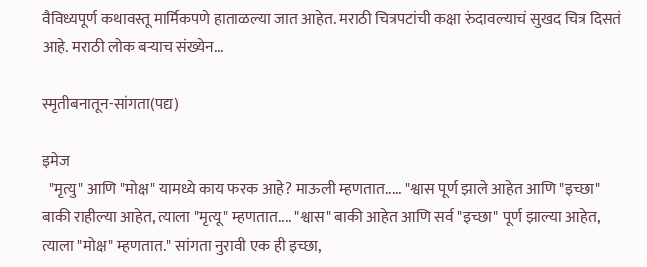वैविध्यपूर्ण कथावस्तू मार्मिकपणे हाताळल्या जात आहेत. मराठी चित्रपटांची कक्षा रुंदावल्याचं सुखद चित्र दिसतं आहे. मराठी लोक बऱ्याच संख्येन...

स्मृतीबनातून-सांगता(पद्य)

इमेज
  "मृत्यु" आणि "मोक्ष" यामध्ये काय फरक आहे? माऊली म्हणतात..... "श्वास पूर्ण झाले आहेत आणि "इच्छा"  बाकी राहील्या आहेत, त्याला "मृत्यू" म्हणतात.... "श्वास" बाकी आहेत आणि सर्व "इच्छा" पूर्ण झाल्या आहेत, त्याला "मोक्ष" म्हणतात." सांगता नुरावी एक ही इच्छा,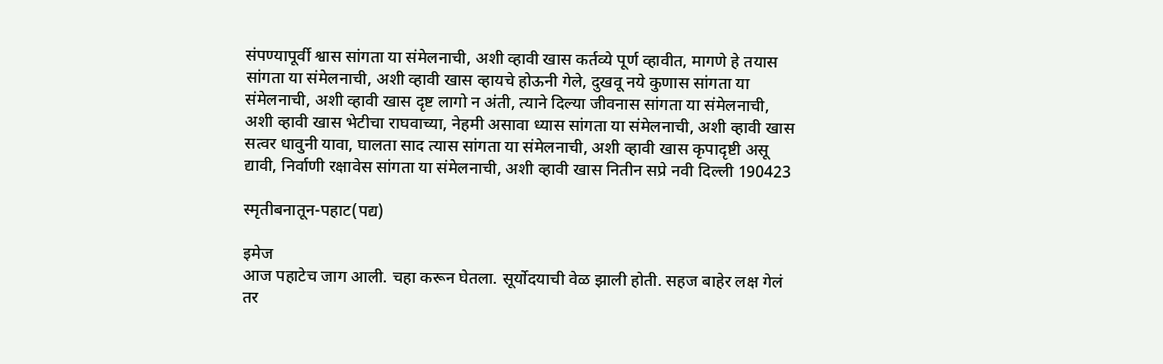संपण्यापूर्वी श्वास सांगता या संमेलनाची, अशी व्हावी खास कर्तव्ये पूर्ण व्हावीत, मागणे हे तयास सांगता या संमेलनाची, अशी व्हावी खास व्हायचे होऊनी गेले, दुखवू नये कुणास सांगता या संमेलनाची, अशी व्हावी खास दृष्ट लागो न अंती, त्याने दिल्या जीवनास सांगता या संमेलनाची, अशी व्हावी खास भेटीचा राघवाच्या, नेहमी असावा ध्यास सांगता या संमेलनाची, अशी व्हावी खास सत्वर धावुनी यावा, घालता साद त्यास सांगता या संमेलनाची, अशी व्हावी खास कृपादृष्टी असू द्यावी, निर्वाणी रक्षावेस सांगता या संमेलनाची, अशी व्हावी खास नितीन सप्रे नवी दिल्ली 190423

स्मृतीबनातून-पहाट(पद्य)

इमेज
आज पहाटेच जाग आली. चहा करून घेतला. सूर्योदयाची वेळ झाली होती. सहज बाहेर लक्ष गेलं तर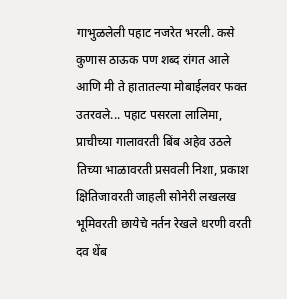गाभुळलेली पहाट नजरेत भरली. कसे कुणास ठाऊक पण शब्द रांगत आले आणि मी ते हातातल्या मोबाईलवर फक्त उतरवले... पहाट पसरला लालिमा, प्राचीच्या गालावरती बिंब अहेव उठले तिच्या भाळावरती प्रसवली निशा, प्रकाश क्षितिजावरती जाहली सोनेरी लखलख भूमिवरती छायेचे नर्तन रेखले धरणी वरती  दव थेंब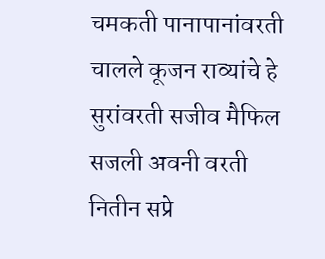चमकती पानापानांवरती चालले कूजन राव्यांचे हे सुरांवरती सजीव मैफिल सजली अवनी वरती नितीन सप्रे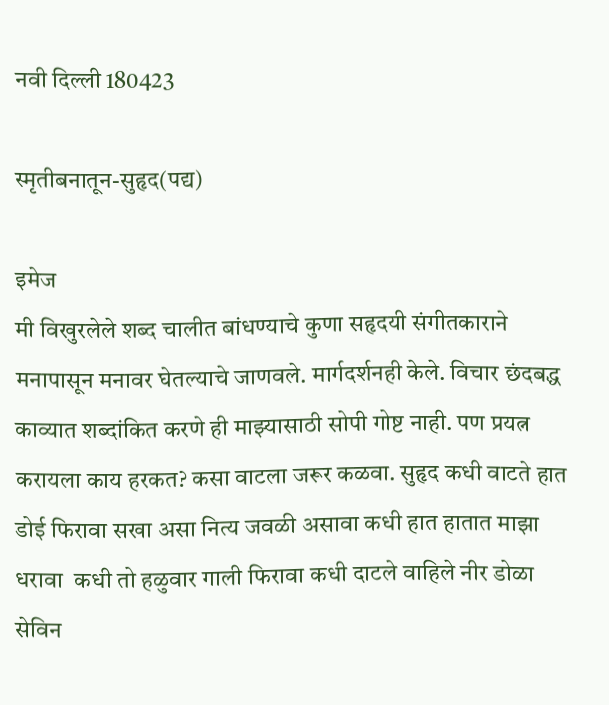नवी दिल्ली 180423

स्मृतीबनातून-सुहृद(पद्य)

इमेज
मी विखुरलेले शब्द चालीत बांधण्याचे कुणा सहृदयी संगीतकाराने मनापासून मनावर घेतल्याचे जाणवले. मार्गदर्शनही केले. विचार छंदबद्ध काव्यात शब्दांकित करणे ही माझ्यासाठी सोपी गोष्ट नाही. पण प्रयत्न करायला काय हरकत? कसा वाटला जरूर कळवा. सुहृद कधी वाटते हात डोई फिरावा सखा असा नित्य जवळी असावा कधी हात हातात माझा धरावा  कधी तो हळुवार गाली फिरावा कधी दाटले वाहिले नीर डोळा सेविन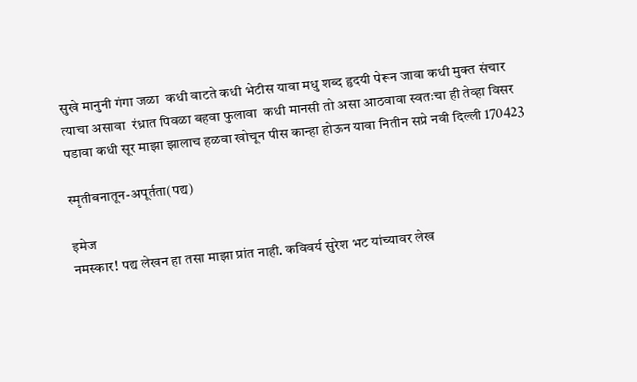सुखे मानुनी गंगा जळा  कधी वाटते कधी भेटीस यावा मधु शब्द हृदयी पेरून जावा कधी मुक्त संचार त्याचा असावा  रंध्रात पिवळा बहवा फुलावा  कधी मानसी तो असा आठवावा स्वतःचा ही तेव्हा विसर पडावा कधी सूर माझा झालाच हळवा खोचून पीस कान्हा होऊन यावा नितीन सप्रे नवी दिल्ली 170423

स्मृतीबनातून-अपूर्तता(पद्य)

इमेज
नमस्कार! पद्य लेखन हा तसा माझा प्रांत नाही. कविवर्य सुरेश भट यांच्यावर लेख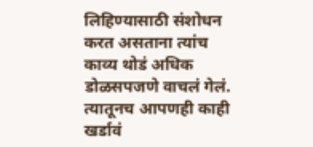लिहिण्यासाठी संशोधन करत असताना त्यांच काव्य थोडं अधिक डोळसपजणे वाचलं गेलं. त्यातूनच आपणही काही खर्डावं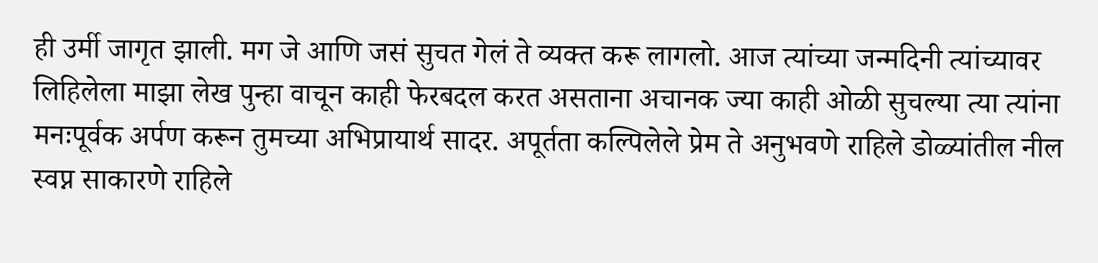ही उर्मी जागृत झाली. मग जे आणि जसं सुचत गेलं ते व्यक्त करू लागलो. आज त्यांच्या जन्मदिनी त्यांच्यावर लिहिलेला माझा लेख पुन्हा वाचून काही फेरबदल करत असताना अचानक ज्या काही ओळी सुचल्या त्या त्यांना मनःपूर्वक अर्पण करून तुमच्या अभिप्रायार्थ सादर. अपूर्तता कल्पिलेले प्रेम ते अनुभवणे राहिले डोळ्यांतील नील स्वप्न साकारणे राहिले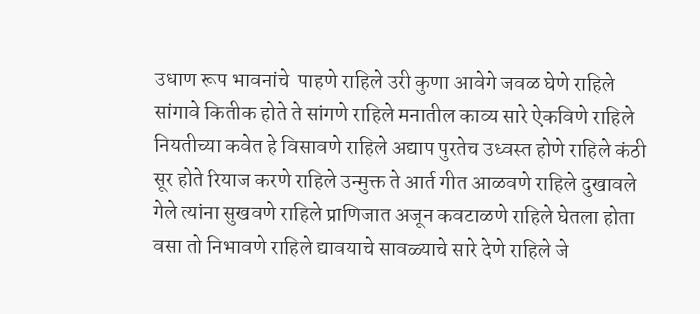उधाण रूप भावनांचे  पाहणे राहिले उरी कुणा आवेगे जवळ घेणे राहिले सांगावे कितीक होते ते सांगणे राहिले मनातील काव्य सारे ऐकविणे राहिले नियतीच्या कवेत हे विसावणे राहिले अद्याप पुरतेच उध्वस्त होणे राहिले कंठी सूर होते रियाज करणे राहिले उन्मुक्त ते आर्त गीत आळवणे राहिले दुखावले गेले त्यांना सुखवणे राहिले प्राणिजात अजून कवटाळणे राहिले घेतला होता वसा तो निभावणे राहिले द्यावयाचे सावळ्याचे सारे देणे राहिले जे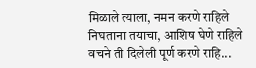मिळाले त्याला, नमन करणे राहिले निघताना तयाचा, आशिष घेणे राहिले वचने ती दिलेली पूर्ण करणे राहि...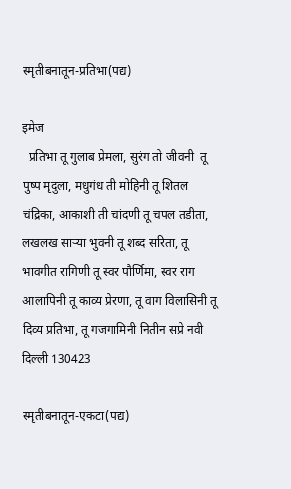स्मृतीबनातून-प्रतिभा(पद्य)

इमेज
  प्रतिभा तू गुलाब प्रेमला, सुरंग तो जीवनी  तू पुष्प मृदुला, मधुगंध ती मोहिनी तू शितल चंद्रिका, आकाशी ती चांदणी तू चपल तडीता, लखलख साऱ्या भुवनी तू शब्द सरिता, तू भावगीत रागिणी तू स्वर पौर्णिमा, स्वर राग आलापिनी तू काव्य प्रेरणा, तू वाग विलासिनी तू दिव्य प्रतिभा, तू गजगामिनी नितीन सप्रे नवी दिल्ली 130423

स्मृतीबनातून-एकटा(पद्य)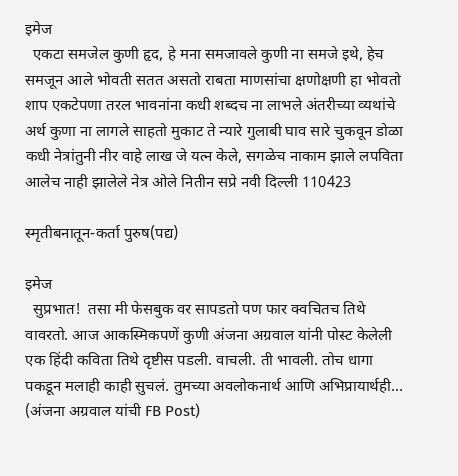इमेज
  एकटा समजेल कुणी हृद, हे मना समजावले कुणी ना समजे इथे, हेच समजून आले भोवती सतत असतो राबता माणसांचा क्षणोक्षणी हा भोवतो शाप एकटेपणा तरल भावनांना कधी शब्दच ना लाभले अंतरीच्या व्यथांचे अर्थ कुणा ना लागले साहतो मुकाट ते न्यारे गुलाबी घाव सारे चुकवून डोळा कधी नेत्रांतुनी नीर वाहे लाख जे यत्न केले, सगळेच नाकाम झाले लपविता आलेच नाही झालेले नेत्र ओले नितीन सप्रे नवी दिल्ली 110423

स्मृतीबनातून-कर्ता पुरुष(पद्य)

इमेज
  सुप्रभात!  तसा मी फेसबुक वर सापडतो पण फार क्वचितच तिथे वावरतो. आज आकस्मिकपणें कुणी अंजना अग्रवाल यांनी पोस्ट केलेली एक हिंदी कविता तिथे दृष्टीस पडली. वाचली. ती भावली. तोच धागा पकडून मलाही काही सुचलं. तुमच्या अवलोकनार्थ आणि अभिप्रायार्थही… (अंजना अग्रवाल यांची FB Post)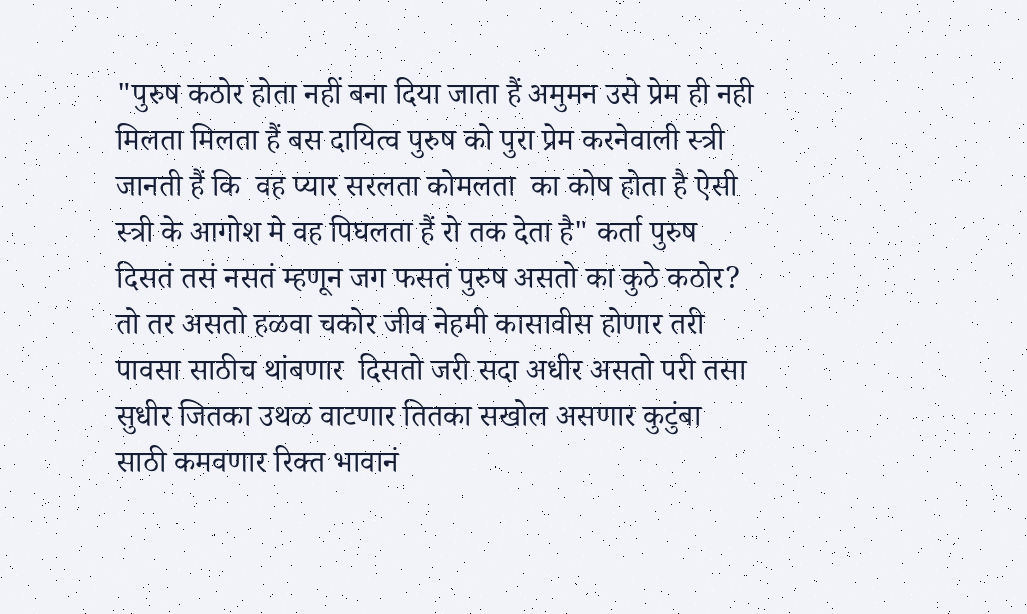"पुरुष कठोर होता नहीं बना दिया जाता हैं अमुमन उसे प्रेम ही नही मिलता मिलता हैं बस दायित्व पुरुष को पुरा प्रेम करनेवाली स्त्री जानती हैं कि  वह प्यार सरलता कोमलता  का कोष होता है ऐसी स्त्री के आगोश मे वह पिघलता हैं रो तक देता है" कर्ता पुरुष दिसतं तसं नसतं म्हणून जग फसतं पुरुष असतो का कुठे कठोर? तो तर असतो हळवा चकोर जीव नेहमी कासावीस होणार तरी पावसा साठीच थांबणार  दिसतो जरी सदा अधीर असतो परी तसा सुधीर जितका उथळ वाटणार तितका सखोल असणार कुटुंबा साठी कमवणार रिक्त भावानं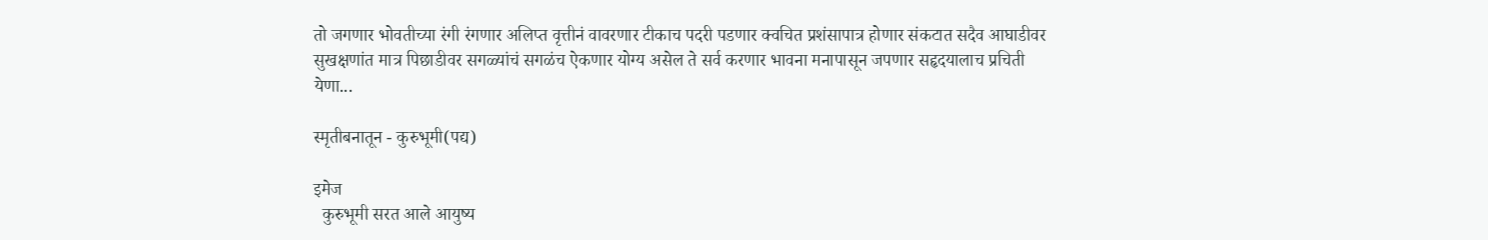तो जगणार भोवतीच्या रंगी रंगणार अलिप्त वृत्तीनं वावरणार टीकाच पदरी पडणार क्वचित प्रशंसापात्र होणार संकटात सदैव आघाडीवर सुखक्षणांत मात्र पिछाडीवर सगळ्यांचं सगळंच ऐकणार योग्य असेल ते सर्व करणार भावना मनापासून जपणार सहृदयालाच प्रचिती येणा...

स्मृतीबनातून - कुरुभूमी(पद्य)

इमेज
  कुरुभूमी सरत आले आयुष्य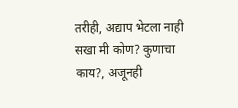तरीही, अद्याप भेटला नाही सखा मी कोण? कुणाचा काय?, अजूनही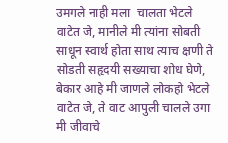उमगले नाही मला  चालता भेटले वाटेत जे, मानीले मी त्यांना सोबती  साधून स्वार्थ होता साथ त्याच क्षणी ते सोडती सहृदयी सख्याचा शोध घेणे, बेकार आहे मी जाणले लोकहो भेटले वाटेत जे, ते वाट आपुली चालले उगा मी जीवाचे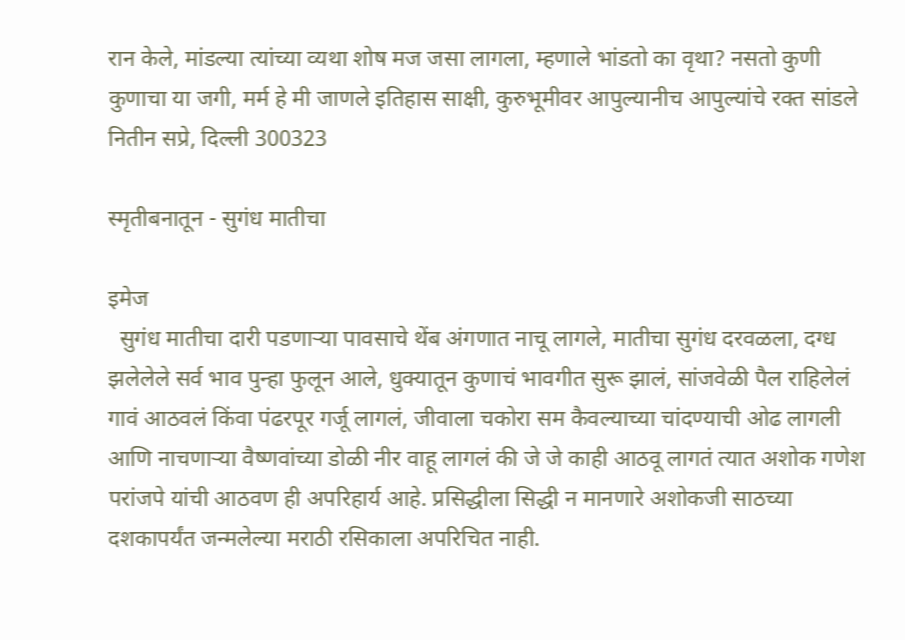रान केले, मांडल्या त्यांच्या व्यथा शोष मज जसा लागला, म्हणाले भांडतो का वृथा? नसतो कुणी कुणाचा या जगी, मर्म हे मी जाणले इतिहास साक्षी, कुरुभूमीवर आपुल्यानीच आपुल्यांचे रक्त सांडले नितीन सप्रे, दिल्ली 300323

स्मृतीबनातून - सुगंध मातीचा

इमेज
  सुगंध मातीचा दारी पडणाऱ्या पावसाचे थेंब अंगणात नाचू लागले, मातीचा सुगंध दरवळला, दग्ध झलेलेले सर्व भाव पुन्हा फुलून आले, धुक्यातून कुणाचं भावगीत सुरू झालं, सांजवेळी पैल राहिलेलं गावं आठवलं किंवा पंढरपूर गर्जू लागलं, जीवाला चकोरा सम कैवल्याच्या चांदण्याची ओढ लागली आणि नाचणाऱ्या वैष्णवांच्या डोळी नीर वाहू लागलं की जे जे काही आठवू लागतं त्यात अशोक गणेश परांजपे यांची आठवण ही अपरिहार्य आहे. प्रसिद्धीला सिद्धी न मानणारे अशोकजी साठच्या दशकापर्यंत जन्मलेल्या मराठी रसिकाला अपरिचित नाही.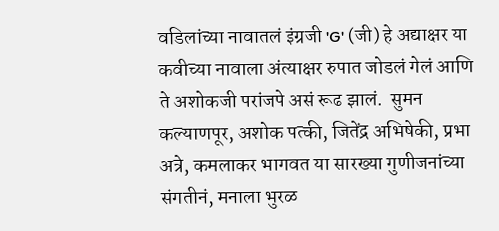वडिलांच्या नावातलं इंग्रजी 'G' (जी) हे अद्याक्षर या कवीच्या नावाला अंत्याक्षर रुपात जोडलं गेलं आणि ते अशोकजी परांजपे असं रूढ झालं.  सुमन कल्याणपूर, अशोक पत्की, जितेंद्र अभिषेकी, प्रभा अत्रे, कमलाकर भागवत या सारख्या गुणीजनांच्या संगतीनं, मनाला भुरळ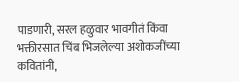पाडणारी, सरल हळुवार भावगीतं किंवा भक्तीरसात चिंब भिजलेल्या अशोकजींच्या कवितांनी,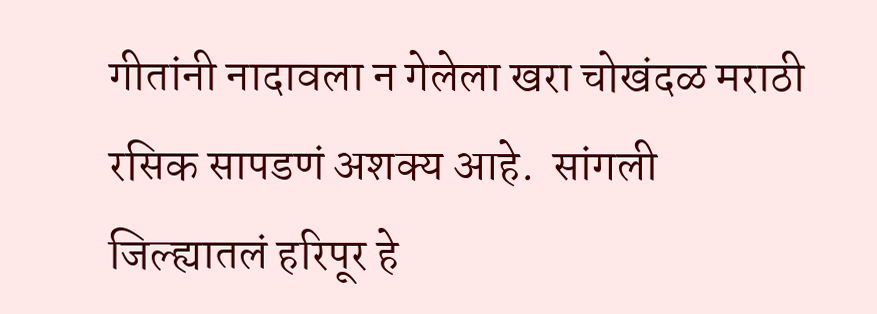गीतांनी नादावला न गेलेला खरा चोखंदळ मराठी रसिक सापडणं अशक्य आहे.  सांगली जिल्ह्यातलं हरिपूर हे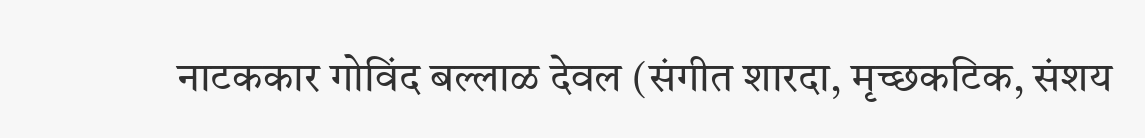नाटककार गोविंद बल्लाळ देवल (संगीत शारदा, मृच्छकटिक, संशय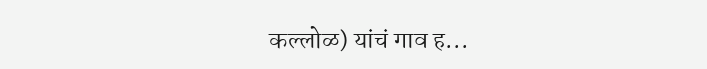कल्लोळ) यांचं गाव ह...